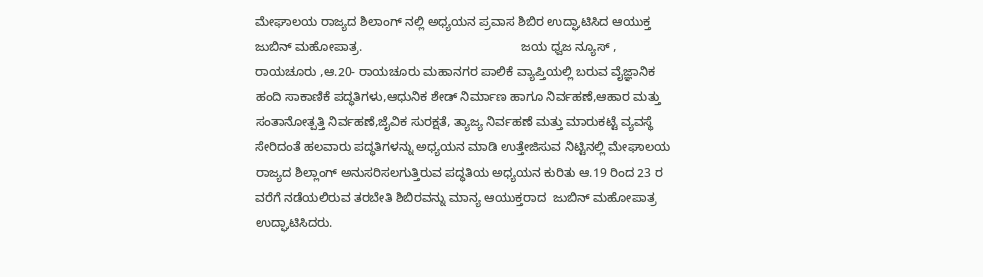ಮೇಘಾಲಯ ರಾಜ್ಯದ ಶಿಲಾಂಗ್ ನಲ್ಲಿ ಅಧ್ಯಯನ ಪ್ರವಾಸ ಶಿಬಿರ ಉದ್ಘಾಟಿಸಿದ ಆಯುಕ್ತ ಜುಬಿನ್ ಮಹೋಪಾತ್ರ.                                              ಜಯ ಧ್ವಜ ನ್ಯೂಸ್ , ರಾಯಚೂರು ,ಆ.20- ರಾಯಚೂರು ಮಹಾನಗರ ಪಾಲಿಕೆ ವ್ಯಾಪ್ತಿಯಲ್ಲಿ ಬರುವ ವೈಜ್ಞಾನಿಕ ಹಂದಿ ಸಾಕಾಣಿಕೆ ಪದ್ಧತಿಗಳು,ಆಧುನಿಕ ಶೇಡ್ ನಿರ್ಮಾಣ ಹಾಗೂ ನಿರ್ವಹಣೆ,ಆಹಾರ ಮತ್ತು ಸಂತಾನೋತ್ಪತ್ತಿ ನಿರ್ವಹಣೆ,ಜೈವಿಕ ಸುರಕ್ಷತೆ, ತ್ಯಾಜ್ಯ ನಿರ್ವಹಣೆ ಮತ್ತು ಮಾರುಕಟ್ಟೆ ವ್ಯವಸ್ಥೆ ಸೇರಿದಂತೆ ಹಲವಾರು ಪದ್ಧತಿಗಳನ್ನು ಅಧ್ಯಯನ ಮಾಡಿ ಉತ್ತೇಜಿಸುವ ನಿಟ್ಟಿನಲ್ಲಿ ಮೇಘಾಲಯ ರಾಜ್ಯದ ಶಿಲ್ಲಾಂಗ್ ಅನುಸರಿಸಲಗುತ್ತಿರುವ ಪದ್ಧತಿಯ ಅಧ್ಯಯನ ಕುರಿತು ಆ.19 ರಿಂದ 23 ರ ವರೆಗೆ ನಡೆಯಲಿರುವ ತರಬೇತಿ ಶಿಬಿರವನ್ನು ಮಾನ್ಯ ಆಯುಕ್ತರಾದ  ಜುಬಿನ್ ಮಹೋಪಾತ್ರ ಉದ್ಘಾಟಿಸಿದರು.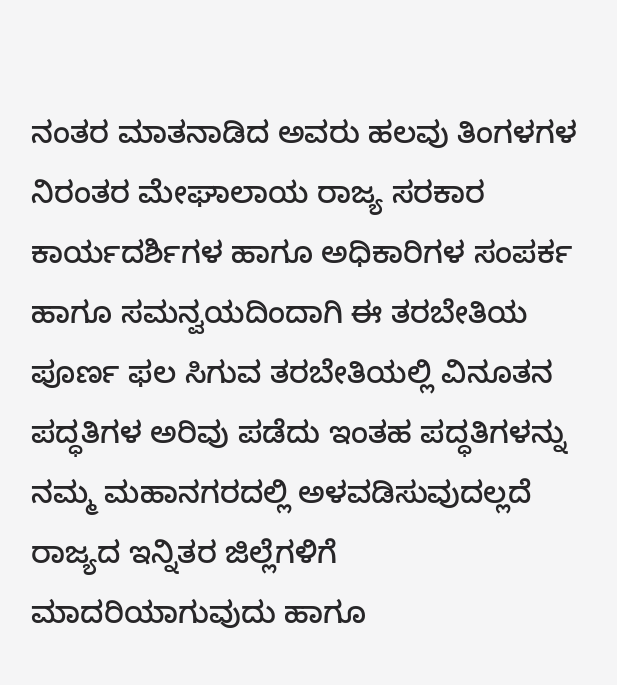ನಂತರ ಮಾತನಾಡಿದ ಅವರು ಹಲವು ತಿಂಗಳಗಳ ನಿರಂತರ ಮೇಘಾಲಾಯ ರಾಜ್ಯ ಸರಕಾರ ಕಾರ್ಯದರ್ಶಿಗಳ ಹಾಗೂ ಅಧಿಕಾರಿಗಳ ಸಂಪರ್ಕ ಹಾಗೂ ಸಮನ್ವಯದಿಂದಾಗಿ ಈ ತರಬೇತಿಯ ಪೂರ್ಣ ಫಲ ಸಿಗುವ ತರಬೇತಿಯಲ್ಲಿ ವಿನೂತನ ಪದ್ಧತಿಗಳ ಅರಿವು ಪಡೆದು ಇಂತಹ ಪದ್ಧತಿಗಳನ್ನು ನಮ್ಮ ಮಹಾನಗರದಲ್ಲಿ ಅಳವಡಿಸುವುದಲ್ಲದೆ ರಾಜ್ಯದ ಇನ್ನಿತರ ಜಿಲ್ಲೆಗಳಿಗೆ ಮಾದರಿಯಾಗುವುದು ಹಾಗೂ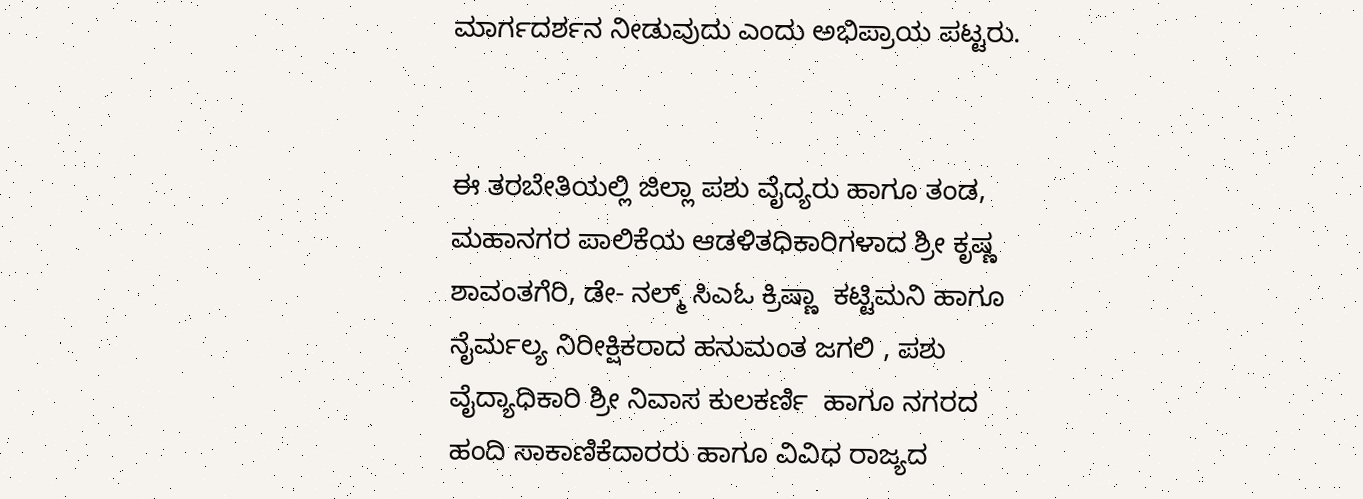ಮಾರ್ಗದರ್ಶನ ನೀಡುವುದು ಎಂದು ಅಭಿಪ್ರಾಯ ಪಟ್ಟರು.


ಈ ತರಬೇತಿಯಲ್ಲಿ ಜಿಲ್ಲಾ ಪಶು ವೈದ್ಯರು ಹಾಗೂ ತಂಡ, ಮಹಾನಗರ ಪಾಲಿಕೆಯ ಆಡಳಿತಧಿಕಾರಿಗಳಾದ ಶ್ರೀ ಕೃಷ್ಣ ಶಾವಂತಗೆರಿ, ಡೇ- ನಲ್ಮ್ ಸಿಎಓ ಕ್ರಿಷ್ಣಾ  ಕಟ್ಟಿಮನಿ ಹಾಗೂ ನೈರ್ಮಲ್ಯ ನಿರೀಕ್ಷಿಕರಾದ ಹನುಮಂತ ಜಗಲಿ , ಪಶು ವೈದ್ಯಾಧಿಕಾರಿ ಶ್ರೀ ನಿವಾಸ ಕುಲಕರ್ಣಿ  ಹಾಗೂ ನಗರದ ಹಂದಿ ಸಾಕಾಣಿಕೆದಾರರು ಹಾಗೂ ವಿವಿಧ ರಾಜ್ಯದ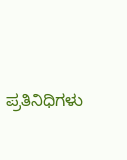ಪ್ರತಿನಿಧಿಗಳು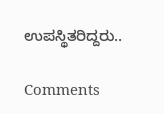ಉಪಸ್ಥಿತರಿದ್ದರು..

Comments